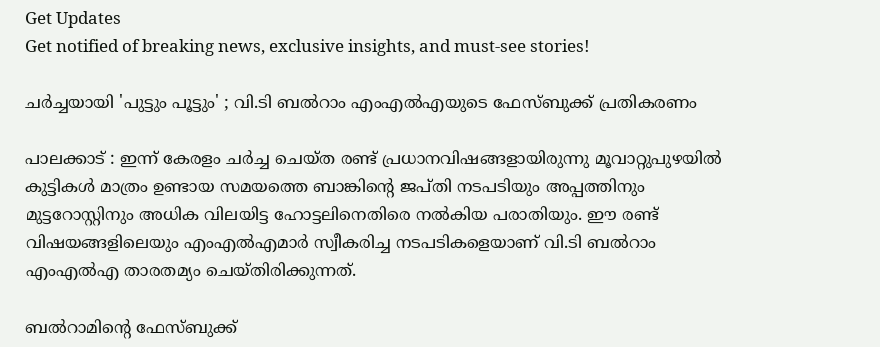Get Updates
Get notified of breaking news, exclusive insights, and must-see stories!

ചര്‍ച്ചയായി 'പുട്ടും പൂട്ടും' ; വി.ടി ബല്‍റാം എംഎല്‍എയുടെ ഫേസ്ബുക്ക് പ്രതികരണം

പാലക്കാട് : ഇന്ന് കേരളം ചര്‍ച്ച ചെയ്ത രണ്ട് പ്രധാനവിഷങ്ങളായിരുന്നു മൂവാറ്റുപുഴയില്‍ കുട്ടികള്‍ മാത്രം ഉണ്ടായ സമയത്തെ ബാങ്കിന്റെ ജപ്തി നടപടിയും അപ്പത്തിനും മുട്ടറോസ്റ്റിനും അധിക വിലയിട്ട ഹോട്ടലിനെതിരെ നല്‍കിയ പരാതിയും. ഈ രണ്ട് വിഷയങ്ങളിലെയും എംഎല്‍എമാര്‍ സ്വീകരിച്ച നടപടികളെയാണ് വി.ടി ബല്‍റാം എംഎല്‍എ താരതമ്യം ചെയ്തിരിക്കുന്നത്.

ബല്‍റാമിന്റെ ഫേസ്ബുക്ക്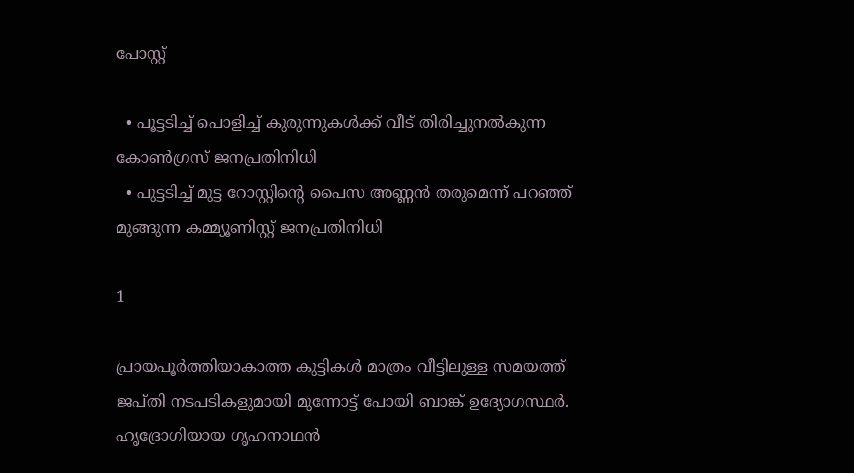പോസ്റ്റ്

  • പൂട്ടടിച്ച് പൊളിച്ച് കുരുന്നുകള്‍ക്ക് വീട് തിരിച്ചുനല്‍കുന്ന കോണ്‍ഗ്രസ് ജനപ്രതിനിധി
  • പുട്ടടിച്ച് മുട്ട റോസ്റ്റിന്റെ പൈസ അണ്ണന്‍ തരുമെന്ന് പറഞ്ഞ് മുങ്ങുന്ന കമ്മ്യൂണിസ്റ്റ് ജനപ്രതിനിധി

1

പ്രായപൂര്‍ത്തിയാകാത്ത കുട്ടികള്‍ മാത്രം വീട്ടിലുള്ള സമയത്ത് ജപ്തി നടപടികളുമായി മുന്നോട്ട് പോയി ബാങ്ക് ഉദ്യോഗസ്ഥര്‍. ഹൃദ്രോഗിയായ ഗൃഹനാഥന്‍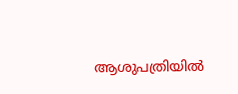ആശുപത്രിയില്‍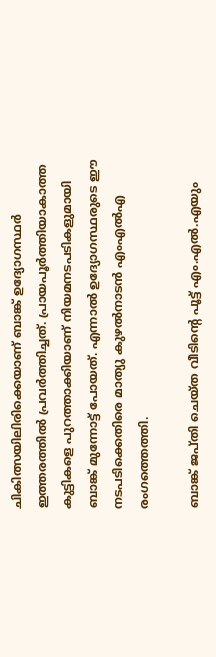ചികിത്സയിലിരിക്കെയാണ് ബാങ്ക് ഉദ്യോഗസ്ഥര്‍ ഇത്തരത്തില്‍ പ്രവര്‍ത്തിച്ചത്. പ്രായപൂര്‍ത്തിയാകാത്ത കുട്ടികളെ പുറത്താക്കിയാണ് നിയമനടപടികളുമായി ബാങ്ക് മുന്നോട്ട് പോയത്. എന്നാല്‍ ഉദ്യോഗസ്ഥരുടെ ഈ നടപടിക്കെതിരെ മാത്യു കുഴല്‍നാടന്‍ എംഎല്‍എ രംഗത്തെത്തി.

ബാങ്ക് ജപ്തി ചെയ്ത വീടിന്റെ പൂട്ട് എം.എല്‍.എയും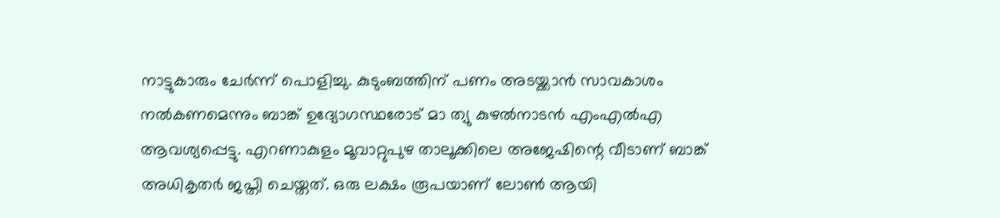നാട്ടുകാരും ചേര്‍ന്ന് പൊളിച്ചു. കുടുംബത്തിന് പണം അടയ്ക്കാന്‍ സാവകാശം നല്‍കണമെന്നും ബാങ്ക് ഉദ്യോഗസ്ഥരോട് മാ ത്യു കുഴല്‍നാടന്‍ എംഎല്‍എ ആവശ്യപ്പെട്ടു. എറണാകുളം മൂവാറ്റുപുഴ താലൂക്കിലെ അജേഷിന്റെ വീടാണ് ബാങ്ക് അധികൃതര്‍ ജപ്തി ചെയ്തത്. ഒരു ലക്ഷം രൂപയാണ് ലോണ്‍ ആയി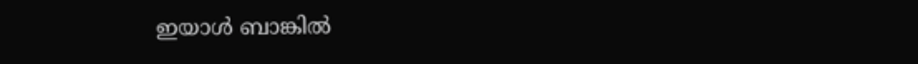ഇയാള്‍ ബാങ്കില്‍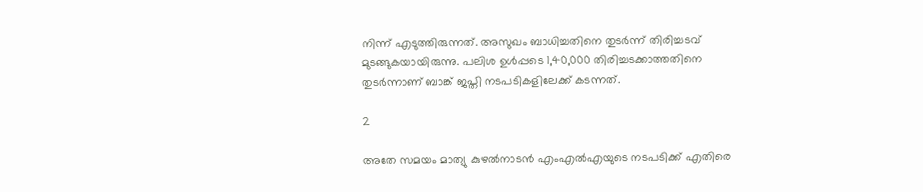നിന്ന് എടുത്തിരുന്നത്. അസുഖം ബാധിച്ചതിനെ തുടര്‍ന്ന് തിരിച്ചടവ് മുടങ്ങുകയായിരുന്നു. പലിശ ഉള്‍പ്പടെ 1,40,000 തിരിച്ചടക്കാത്തതിനെ തുടര്‍ന്നാണ് ബാങ്ക് ജപ്തി നടപടികളിലേക്ക് കടന്നത്.

2

അതേ സമയം മാത്യു കുഴല്‍നാടന്‍ എംഎല്‍എയുടെ നടപടിക്ക് എതിരെ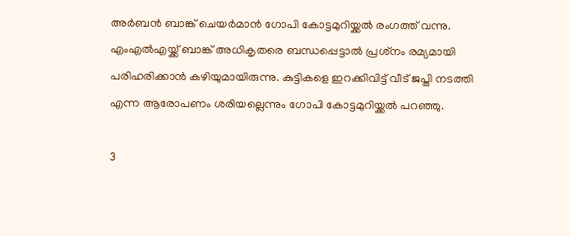അര്‍ബന്‍ ബാങ്ക് ചെയര്‍മാന്‍ ഗോപി കോട്ടമുറിയ്ക്കല്‍ രംഗത്ത് വന്നു. എംഎല്‍എയ്ക്ക് ബാങ്ക് അധികൃതരെ ബന്ധപ്പെട്ടാല്‍ പ്രശ്‌നം രമ്യമായി പരിഹരിക്കാന്‍ കഴിയുമായിരുന്നു. കുട്ടികളെ ഇറക്കിവിട്ട് വീട് ജപ്തി നടത്തി എന്ന ആരോപണം ശരിയല്ലെന്നും ഗോപി കോട്ടമുറിയ്ക്കല്‍ പറഞ്ഞു.

3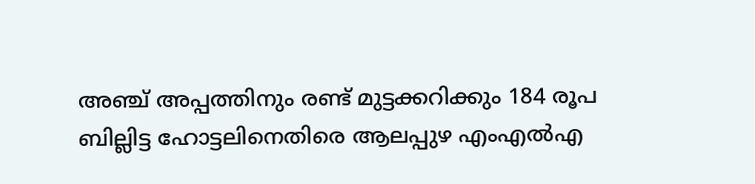അഞ്ച് അപ്പത്തിനും രണ്ട് മുട്ടക്കറിക്കും 184 രൂപ ബില്ലിട്ട ഹോട്ടലിനെതിരെ ആലപ്പുഴ എംഎല്‍എ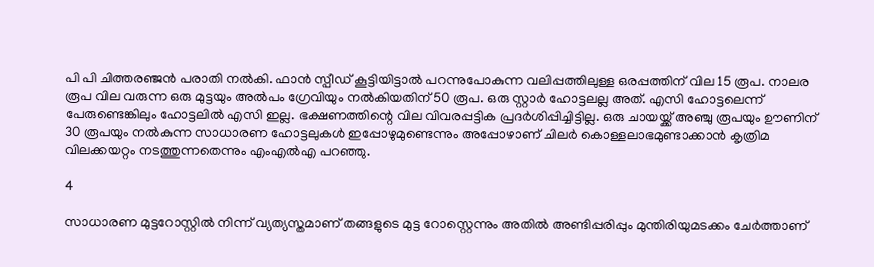പി പി ചിത്തരഞ്ജന്‍ പരാതി നല്‍കി. ഫാന്‍ സ്പീഡ് കൂട്ടിയിട്ടാല്‍ പറന്നുപോകുന്ന വലിപ്പത്തിലുള്ള ഒരപ്പത്തിന് വില 15 രൂപ. നാലര രൂപ വില വരുന്ന ഒരു മുട്ടയും അല്‍പം ഗ്രേവിയും നല്‍കിയതിന് 50 രൂപ. ഒരു സ്റ്റാര്‍ ഹോട്ടലല്ല അത്. എസി ഹോട്ടലെന്ന് പേരുണ്ടെങ്കിലും ഹോട്ടലില്‍ എസി ഇല്ല. ഭക്ഷണത്തിന്റെ വില വിവരപ്പട്ടിക പ്രദര്‍ശിപ്പിച്ചിട്ടില്ല. ഒരു ചായയ്ക്ക് അഞ്ചു രൂപയും ഊണിന് 30 രൂപയും നല്‍കുന്ന സാധാരണ ഹോട്ടലുകള്‍ ഇപ്പോഴുമുണ്ടെന്നും അപ്പോഴാണ് ചിലര്‍ കൊള്ളലാഭമുണ്ടാക്കാന്‍ കൃത്രിമ വിലക്കയറ്റം നടത്തുന്നതെന്നും എംഎല്‍എ പറഞ്ഞു.

4

സാധാരണ മുട്ടറോസ്റ്റില്‍ നിന്ന് വ്യത്യസ്തമാണ് തങ്ങളുടെ മുട്ട റോസ്റ്റെന്നും അതില്‍ അണ്ടിപ്പരിപ്പും മുന്തിരിയുമടക്കം ചേര്‍ത്താണ്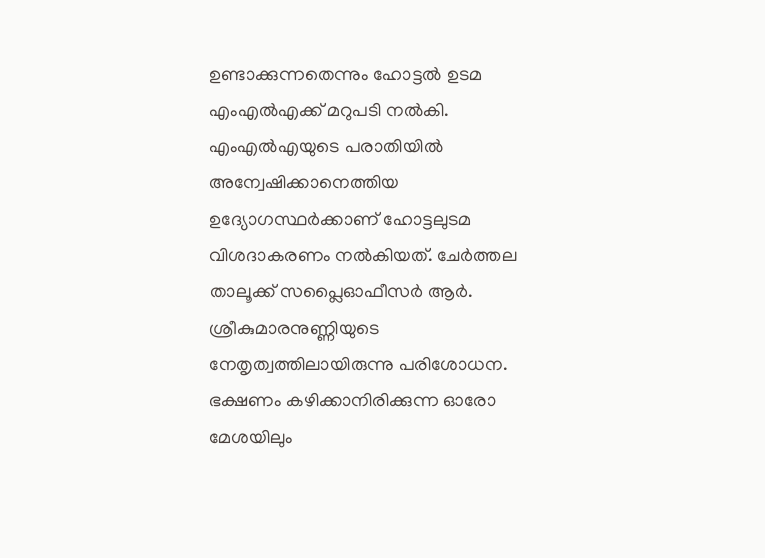ഉണ്ടാക്കുന്നതെന്നും ഹോട്ടല്‍ ഉടമ എംഎല്‍എക്ക് മറുപടി നല്‍കി. എംഎല്‍എയുടെ പരാതിയില്‍ അന്വേഷിക്കാനെത്തിയ ഉദ്യോഗസ്ഥര്‍ക്കാണ് ഹോട്ടലുടമ വിശദാകരണം നല്‍കിയത്. ചേര്‍ത്തല താലൂക്ക് സപ്ലൈഓഫീസര്‍ ആര്‍. ശ്രീകുമാരനുണ്ണിയുടെ നേതൃത്വത്തിലായിരുന്നു പരിശോധന. ഭക്ഷണം കഴിക്കാനിരിക്കുന്ന ഓരോ മേശയിലും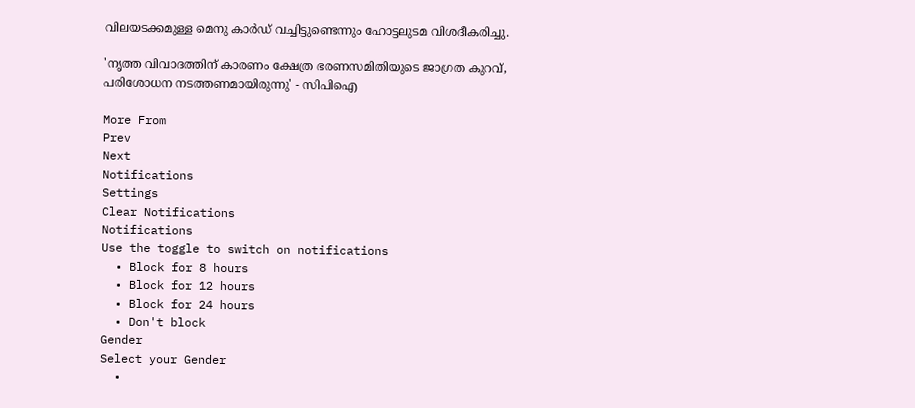വിലയടക്കമുള്ള മെനു കാര്‍ഡ് വച്ചിട്ടുണ്ടെന്നും ഹോട്ടലുടമ വിശദീകരിച്ചു.

'നൃത്ത വിവാദത്തിന് കാരണം ക്ഷേത്ര ഭരണസമിതിയുടെ ജാഗ്രത കുറവ്, പരിശോധന നടത്തണമായിരുന്നു' - സിപിഐ

More From
Prev
Next
Notifications
Settings
Clear Notifications
Notifications
Use the toggle to switch on notifications
  • Block for 8 hours
  • Block for 12 hours
  • Block for 24 hours
  • Don't block
Gender
Select your Gender
  •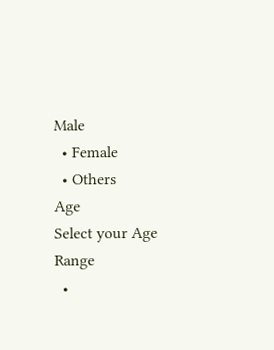Male
  • Female
  • Others
Age
Select your Age Range
  •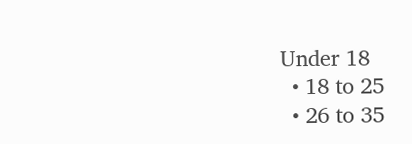Under 18
  • 18 to 25
  • 26 to 35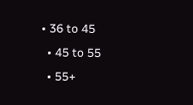• 36 to 45
  • 45 to 55
  • 55+